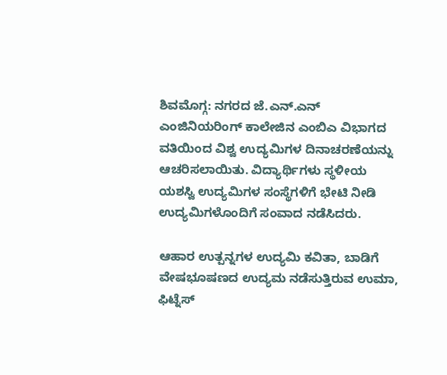ಶಿವಮೊಗ್ಗ: ನಗರದ ಜೆ.ಎನ್.ಎನ್ ಎಂಜಿನಿಯರಿಂಗ್ ಕಾಲೇಜಿನ ಎಂಬಿಎ ವಿಭಾಗದ ವತಿಯಿಂದ ವಿಶ್ವ ಉದ್ಯಮಿಗಳ ದಿನಾಚರಣೆಯನ್ನು ಆಚರಿಸಲಾಯಿತು. ವಿದ್ಯಾರ್ಥಿಗಳು ಸ್ಥಳೀಯ ಯಶಸ್ವಿ ಉದ್ಯಮಿಗಳ ಸಂಸ್ಥೆಗಳಿಗೆ ಭೇಟಿ ನೀಡಿ ಉದ್ಯಮಿಗಳೊಂದಿಗೆ ಸಂವಾದ ನಡೆಸಿದರು.

ಆಹಾರ ಉತ್ಪನ್ನಗಳ ಉದ್ಯಮಿ ಕವಿತಾ, ಬಾಡಿಗೆ ವೇಷಭೂಷಣದ ಉದ್ಯಮ ನಡೆಸುತ್ತಿರುವ ಉಮಾ, ಫಿಟ್ನೆಸ್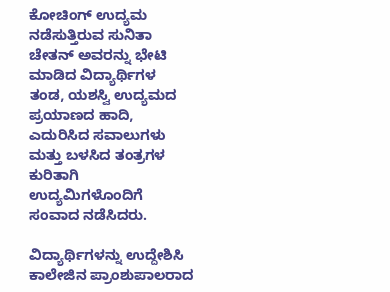ಕೋಚಿಂಗ್ ಉದ್ಯಮ ನಡೆಸುತ್ತಿರುವ ಸುನಿತಾ ಚೇತನ್ ಅವರನ್ನು ಭೇಟಿ ಮಾಡಿದ ವಿದ್ಯಾರ್ಥಿಗಳ ತಂಡ, ಯಶಸ್ವಿ ಉದ್ಯಮದ ಪ್ರಯಾಣದ ಹಾದಿ, ಎದುರಿಸಿದ ಸವಾಲುಗಳು ಮತ್ತು ಬಳಸಿದ ತಂತ್ರಗಳ ಕುರಿತಾಗಿ ಉದ್ಯಮಿಗಳೊಂದಿಗೆ ಸಂವಾದ ನಡೆಸಿದರು.

ವಿದ್ಯಾರ್ಥಿಗಳನ್ನು ಉದ್ದೇಶಿಸಿ ಕಾಲೇಜಿನ ಪ್ರಾಂಶುಪಾಲರಾದ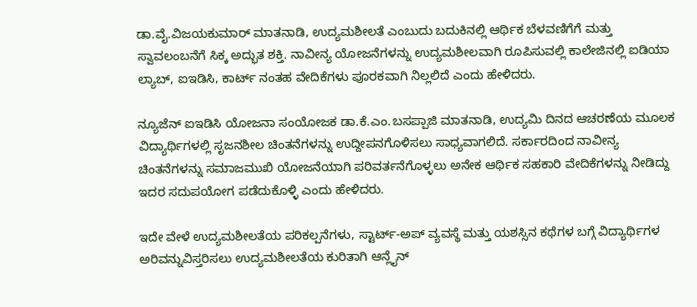ಡಾ.ವೈ.ವಿಜಯಕುಮಾರ್ ಮಾತನಾಡಿ, ಉದ್ಯಮಶೀಲತೆ ಎಂಬುದು ಬದುಕಿನಲ್ಲಿ ಆರ್ಥಿಕ ಬೆಳವಣಿಗೆಗೆ ಮತ್ತು ಸ್ವಾವಲಂಬನೆಗೆ ಸಿಕ್ಕ ಅದ್ಭುತ ಶಕ್ತಿ. ನಾವೀನ್ಯ ಯೋಜನೆಗಳನ್ನು ಉದ್ಯಮಶೀಲವಾಗಿ ರೂಪಿಸುವಲ್ಲಿ ಕಾಲೇಜಿನಲ್ಲಿ ಐಡಿಯಾ ಲ್ಯಾಬ್, ಐಇಡಿಸಿ, ಕಾರ್ಟ್ ನಂತಹ ವೇದಿಕೆಗಳು ಪೂರಕವಾಗಿ ನಿಲ್ಲಲಿದೆ ಎಂದು ಹೇಳಿದರು.

ನ್ಯೂಜೆನ್ ಐಇಡಿಸಿ ಯೋಜನಾ ಸಂಯೋಜಕ ಡಾ.ಕೆ.ಎಂ.ಬಸಪ್ಪಾಜಿ ಮಾತನಾಡಿ, ಉದ್ಯಮಿ ದಿನದ ಆಚರಣೆಯ ಮೂಲಕ ವಿದ್ಯಾರ್ಥಿಗಳಲ್ಲಿ ಸೃಜನಶೀಲ ಚಿಂತನೆಗಳನ್ನು ಉದ್ದೀಪನಗೊಳಿಸಲು ಸಾಧ್ಯವಾಗಲಿದೆ. ಸರ್ಕಾರದಿಂದ ನಾವೀನ್ಯ ಚಿಂತನೆಗಳನ್ನು ಸಮಾಜಮುಖಿ ಯೋಜನೆಯಾಗಿ ಪರಿವರ್ತನೆಗೊಳ್ಳಲು ಅನೇಕ ಆರ್ಥಿಕ ಸಹಕಾರಿ ವೇದಿಕೆಗಳನ್ನು ನೀಡಿದ್ದು ಇದರ ಸದುಪಯೋಗ ಪಡೆದುಕೊಳ್ಳಿ ಎಂದು ಹೇಳಿದರು.

ಇದೇ ವೇಳೆ ಉದ್ಯಮಶೀಲತೆಯ ಪರಿಕಲ್ಪನೆಗಳು, ಸ್ಟಾರ್ಟ್-ಅಪ್ ವ್ಯವಸ್ಥೆ ಮತ್ತು ಯಶಸ್ಸಿನ ಕಥೆಗಳ ಬಗ್ಗೆ ವಿದ್ಯಾರ್ಥಿಗಳ ಅರಿವನ್ನುವಿಸ್ತರಿಸಲು ಉದ್ಯಮಶೀಲತೆಯ ಕುರಿತಾಗಿ ಆನ್ಲೈನ್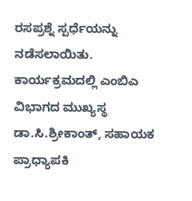ರಸಪ್ರಶ್ನೆ ಸ್ಪರ್ಧೆಯನ್ನು ನಡೆಸಲಾಯಿತು. ಕಾರ್ಯಕ್ರಮದಲ್ಲಿ ಎಂಬಿಎ ವಿಭಾಗದ ಮುಖ್ಯಸ್ಥ ಡಾ.ಸಿ.ಶ್ರೀಕಾಂತ್, ಸಹಾಯಕ ಪ್ರಾಧ್ಯಾಪಕಿ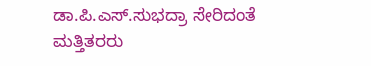ಡಾ.ಪಿ.ಎಸ್.ಸುಭದ್ರಾ ಸೇರಿದಂತೆ ಮತ್ತಿತರರು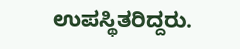ಉಪಸ್ಥಿತರಿದ್ದರು.